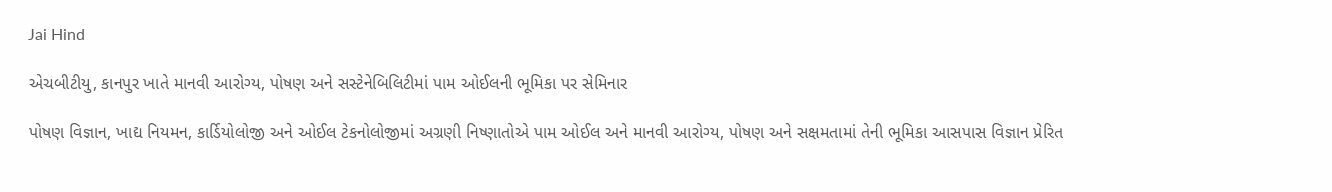Jai Hind

એચબીટીયુ, કાનપુર ખાતે માનવી આરોગ્ય, પોષણ અને સસ્ટેનેબિલિટીમાં પામ ઓઈલની ભૂમિકા પર સેમિનાર

પોષણ વિજ્ઞાન, ખાદ્ય નિયમન, કાર્ડિયોલોજી અને ઓઈલ ટેકનોલોજીમાં અગ્રણી નિષ્ણાતોએ પામ ઓઈલ અને માનવી આરોગ્ય, પોષણ અને સક્ષમતામાં તેની ભૂમિકા આસપાસ વિજ્ઞાન પ્રેરિત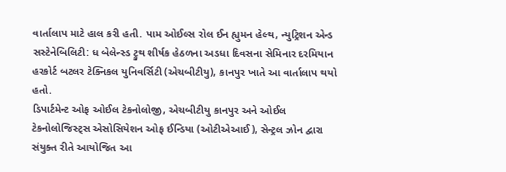વાર્તાલાપ માટે હાલ કરી હતી. પામ ઓઈલ્સ રોલ ઈન હ્યુમન હેલ્થ, ન્યુટ્રિશન એન્ડ સસ્ટેનેબિલિટી: ધ બેલેન્સ્ડ ટ્રુથ શીર્ષક હેઠળના અડધા દિવસના સેમિનાર દરમિયાન હરકોર્ટ બટલર ટેક્નિકલ યુનિવર્સિટી (એચબીટીયુ), કાનપુર ખાતે આ વાર્તાલાપ થયો હતો.
ડિપાર્ટમેન્ટ ઓફ ઓઈલ ટેકનોલોજી, એચબીટીયુ કાનપુર અને ઓઈલ ટેકનોલોજિસ્ટ્સ એસોસિયેશન ઓફ ઈન્ડિયા (ઓટીએઆઈ), સેન્ટ્રલ ઝોન દ્વારા સંયુક્ત રીતે આયોજિત આ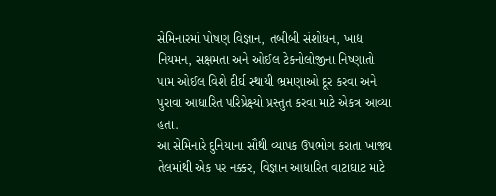સેમિનારમાં પોષણ વિજ્ઞાન, તબીબી સંશોધન, ખાદ્ય નિયમન, સક્ષમતા અને ઓઈલ ટેકનોલોજીના નિષ્ણાતો પામ ઓઈલ વિશે દીર્ઘ સ્થાયી ભ્રમણાઓ દૂર કરવા અને પુરાવા આધારિત પરિપ્રેક્ષ્યો પ્રસ્તુત કરવા માટે એકત્ર આવ્યા હતા.
આ સેમિનારે દુનિયાના સૌથી વ્યાપક ઉપભોગ કરાતા ખાજ્ય તેલમાંથી એક પર નક્કર, વિજ્ઞાન આધારિત વાટાઘાટ માટે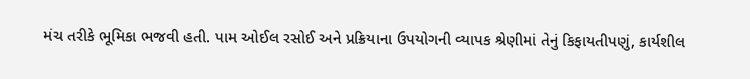મંચ તરીકે ભૂમિકા ભજવી હતી. પામ ઓઈલ રસોઈ અને પ્રક્રિયાના ઉપયોગની વ્યાપક શ્રેણીમાં તેનું કિફાયતીપણું, કાર્યશીલ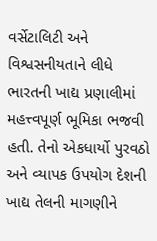વર્સેટાલિટી અને વિશ્વસનીયતાને લીધે ભારતની ખાદ્ય પ્રણાલીમાં મહત્ત્વપૂર્ણ ભૂમિકા ભજવી હતી. તેનો એકધાર્યો પુરવઠો અને વ્યાપક ઉપયોગ દેશની ખાદ્ય તેલની માગણીને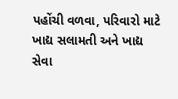પહોંચી વળવા, પરિવારો માટે ખાદ્ય સલામતી અને ખાદ્ય સેવા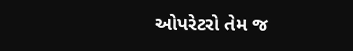ઓપરેટરો તેમ જ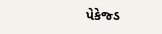પેકેજ્ડ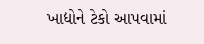ખાદ્યોને ટેકો આપવામાં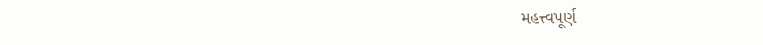મહત્ત્વપૂર્ણ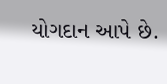યોગદાન આપે છે.